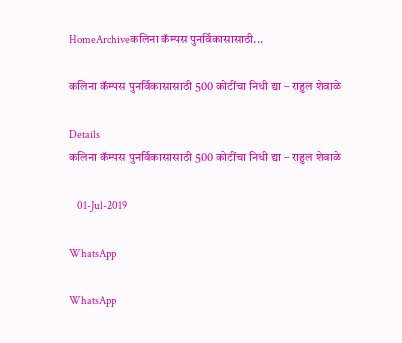HomeArchiveकलिना कॅम्पस पुनर्विकासासाठी...

कलिना कॅम्पस पुनर्विकासासाठी 500 कोटींचा निधी द्या – राहुल शेवाळे

Details
कलिना कॅम्पस पुनर्विकासासाठी 500 कोटींचा निधी द्या – राहुल शेवाळे

    01-Jul-2019

WhatsApp

WhatsApp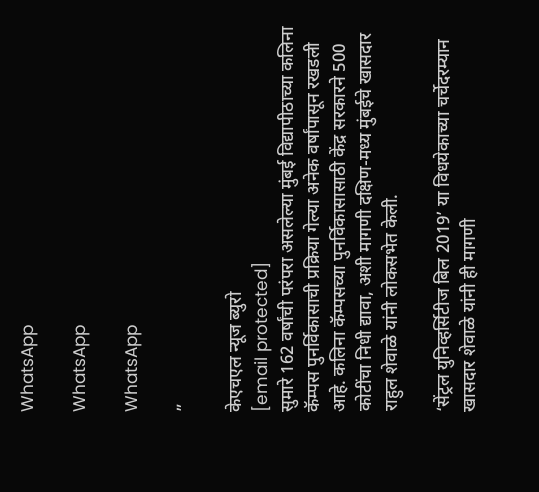WhatsApp

WhatsApp

WhatsApp

”

केएचएल न्यूज ब्युरो
[email protected]
सुमारे 162 वर्षांची परंपरा असलेल्या मुंबई विद्यापीठाच्या कलिना कॅम्पस पुनर्विकासाची प्रक्रिया गेल्या अनेक वर्षांपासून रखडली आहे. कलिना कॅम्पसच्या पुनर्विकासासाठी केंद्र सरकारने 500 कोटींचा निधी द्यावा, अशी मागणी दक्षिण-मध्य मुंबईचे खासदार राहुल शेवाळे यांनी लोकसभेत केली.

‘सेंट्रल युनिव्हर्सिटीज बिल 2019’ या विधयेकाच्या चर्चेदरम्यान खासदार शेवाळे यांनी ही मागणी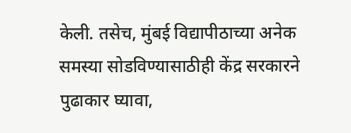केली. तसेच, मुंबई विद्यापीठाच्या अनेक समस्या सोडविण्यासाठीही केंद्र सरकारने पुढाकार घ्यावा,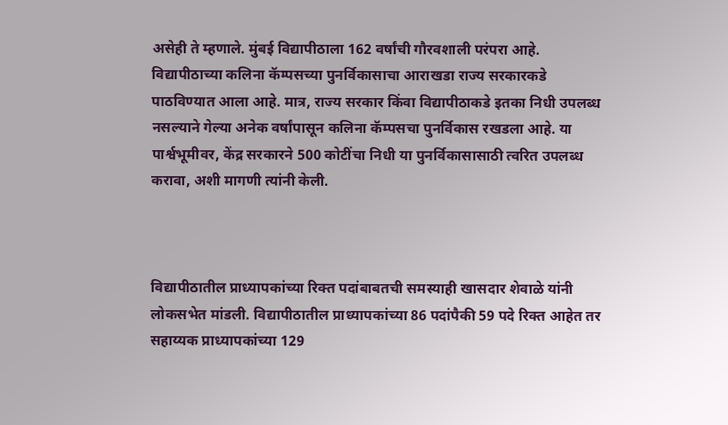असेही ते म्हणाले. मुंबई विद्यापीठाला 162 वर्षांची गौरवशाली परंपरा आहे. विद्यापीठाच्या कलिना कॅम्पसच्या पुनर्विकासाचा आराखडा राज्य सरकारकडे पाठविण्यात आला आहे. मात्र, राज्य सरकार किंवा विद्यापीठाकडे इतका निधी उपलब्ध नसल्याने गेल्या अनेक वर्षांपासून कलिना कॅम्पसचा पुनर्विकास रखडला आहे. या पार्श्वभूमीवर, केंद्र सरकारने 500 कोटींचा निधी या पुनर्विकासासाठी त्वरित उपलब्ध करावा, अशी मागणी त्यांनी केली.



विद्यापीठातील प्राध्यापकांच्या रिक्त पदांबाबतची समस्याही खासदार शेवाळे यांनी लोकसभेत मांडली. विद्यापीठातील प्राध्यापकांच्या 86 पदांपैकी 59 पदे रिक्त आहेत तर सहाय्यक प्राध्यापकांच्या 129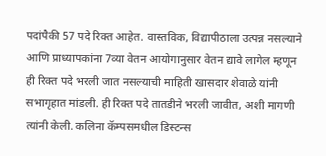पदांपैकी 57 पदे रिक्त आहेत. वास्तविक, विद्यापीठाला उत्पन्न नसल्याने आणि प्राध्यापकांना 7व्या वेतन आयोगानुसार वेतन द्यावे लागेल म्हणून ही रिक्त पदे भरली जात नसल्याची माहिती खासदार शेवाळे यांनी सभागृहात मांडली. ही रिक्त पदे तातडीने भरली जावीत, अशी मागणी त्यांनी केली. कलिना कॅम्पसमधील डिस्टन्स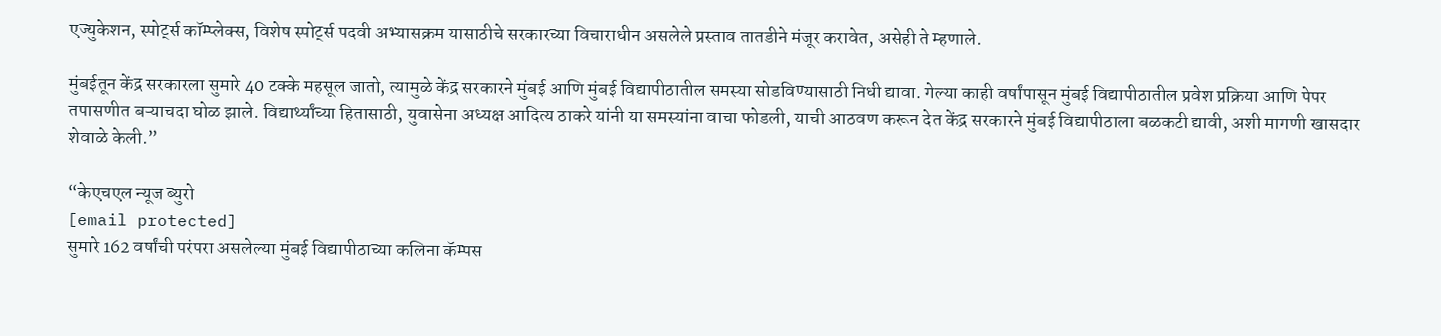एज्युकेशन, स्पोर्ट्स कॉम्प्लेक्स, विशेष स्पोर्ट्स पदवी अभ्यासक्रम यासाठीचे सरकारच्या विचाराधीन असलेले प्रस्ताव तातडीने मंजूर करावेत, असेही ते म्हणाले.

मुंबईतून केंद्र सरकारला सुमारे 40 टक्के महसूल जातो, त्यामुळे केंद्र सरकारने मुंबई आणि मुंबई विद्यापीठातील समस्या सोडविण्यासाठी निधी द्यावा. गेल्या काही वर्षांपासून मुंबई विद्यापीठातील प्रवेश प्रक्रिया आणि पेपर तपासणीत बऱ्याचदा घोळ झाले. विद्यार्थ्यांच्या हितासाठी, युवासेना अध्यक्ष आदित्य ठाकरे यांनी या समस्यांना वाचा फोडली, याची आठवण करून देत केंद्र सरकारने मुंबई विद्यापीठाला बळकटी द्यावी, अशी मागणी खासदार शेवाळे केली.”

“केएचएल न्यूज ब्युरो
[email protected]
सुमारे 162 वर्षांची परंपरा असलेल्या मुंबई विद्यापीठाच्या कलिना कॅम्पस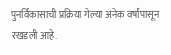पुनर्विकासाची प्रक्रिया गेल्या अनेक वर्षांपासून रखडली आहे.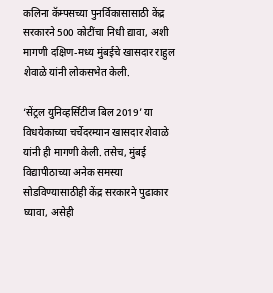कलिना कॅम्पसच्या पुनर्विकासासाठी केंद्र सरकारने 500 कोटींचा निधी द्यावा, अशी मागणी दक्षिण-मध्य मुंबईचे खासदार राहुल शेवाळे यांनी लोकसभेत केली.

‘सेंट्रल युनिव्हर्सिटीज बिल 2019’ या विधयेकाच्या चर्चेदरम्यान खासदार शेवाळे यांनी ही मागणी केली. तसेच, मुंबई विद्यापीठाच्या अनेक समस्या सोडविण्यासाठीही केंद्र सरकारने पुढाकार घ्यावा, असेही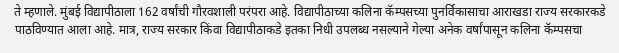ते म्हणाले. मुंबई विद्यापीठाला 162 वर्षांची गौरवशाली परंपरा आहे. विद्यापीठाच्या कलिना कॅम्पसच्या पुनर्विकासाचा आराखडा राज्य सरकारकडे पाठविण्यात आला आहे. मात्र, राज्य सरकार किंवा विद्यापीठाकडे इतका निधी उपलब्ध नसल्याने गेल्या अनेक वर्षांपासून कलिना कॅम्पसचा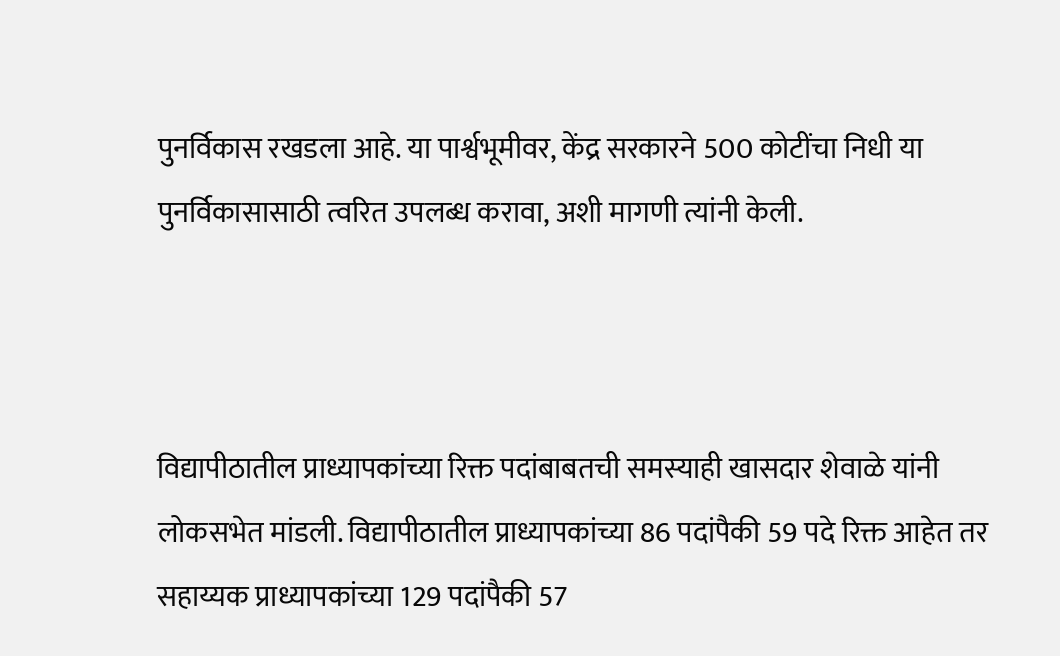पुनर्विकास रखडला आहे. या पार्श्वभूमीवर, केंद्र सरकारने 500 कोटींचा निधी या पुनर्विकासासाठी त्वरित उपलब्ध करावा, अशी मागणी त्यांनी केली.



विद्यापीठातील प्राध्यापकांच्या रिक्त पदांबाबतची समस्याही खासदार शेवाळे यांनी लोकसभेत मांडली. विद्यापीठातील प्राध्यापकांच्या 86 पदांपैकी 59 पदे रिक्त आहेत तर सहाय्यक प्राध्यापकांच्या 129 पदांपैकी 57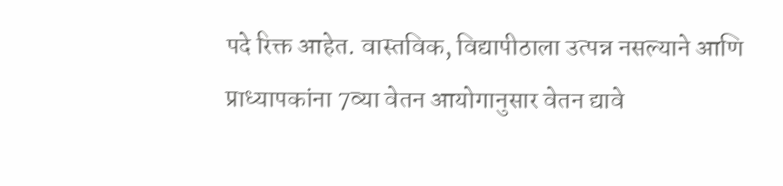पदे रिक्त आहेत. वास्तविक, विद्यापीठाला उत्पन्न नसल्याने आणि प्राध्यापकांना 7व्या वेतन आयोगानुसार वेतन द्यावे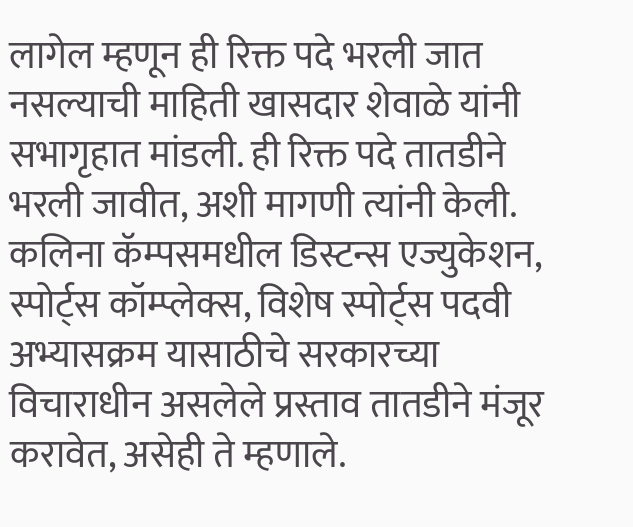लागेल म्हणून ही रिक्त पदे भरली जात नसल्याची माहिती खासदार शेवाळे यांनी सभागृहात मांडली. ही रिक्त पदे तातडीने भरली जावीत, अशी मागणी त्यांनी केली. कलिना कॅम्पसमधील डिस्टन्स एज्युकेशन, स्पोर्ट्स कॉम्प्लेक्स, विशेष स्पोर्ट्स पदवी अभ्यासक्रम यासाठीचे सरकारच्या विचाराधीन असलेले प्रस्ताव तातडीने मंजूर करावेत, असेही ते म्हणाले.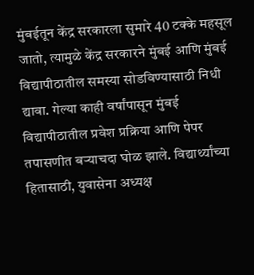मुंबईतून केंद्र सरकारला सुमारे 40 टक्के महसूल जातो, त्यामुळे केंद्र सरकारने मुंबई आणि मुंबई विद्यापीठातील समस्या सोडविण्यासाठी निधी द्यावा. गेल्या काही वर्षांपासून मुंबई विद्यापीठातील प्रवेश प्रक्रिया आणि पेपर तपासणीत बऱ्याचदा घोळ झाले. विद्यार्थ्यांच्या हितासाठी, युवासेना अध्यक्ष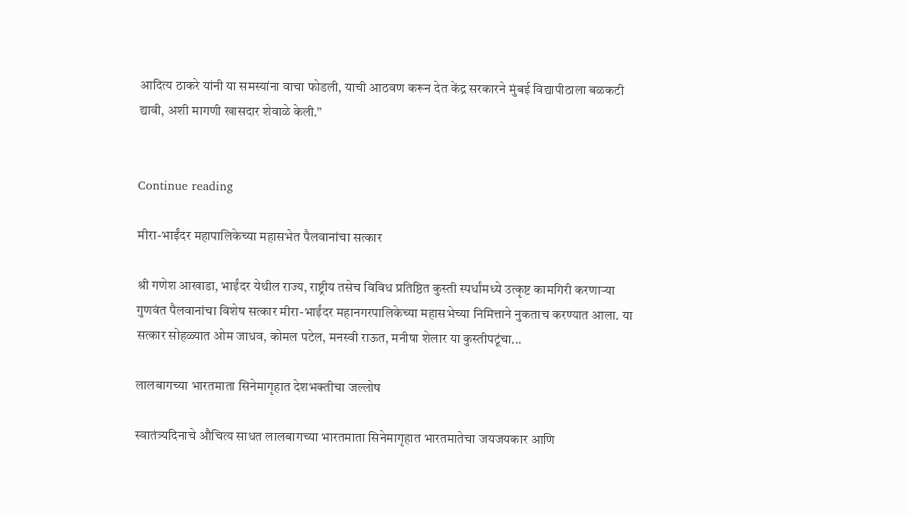आदित्य ठाकरे यांनी या समस्यांना वाचा फोडली, याची आठवण करून देत केंद्र सरकारने मुंबई विद्यापीठाला बळकटी द्यावी, अशी मागणी खासदार शेवाळे केली.”


Continue reading

मीरा-भाईंदर महापालिकेच्या महासभेत पैलवानांचा सत्कार

श्री गणेश आखाडा, भाईंदर येथील राज्य, राष्ट्रीय तसेच विविध प्रतिष्ठित कुस्ती स्पर्धांमध्ये उत्कृष्ट कामगिरी करणाऱ्या गुणवंत पैलवानांचा विशेष सत्कार मीरा-भाईंदर महानगरपालिकेच्या महासभेच्या निमित्ताने नुकताच करण्यात आला. या सत्कार सोहळ्यात ओम जाधव, कोमल पटेल, मनस्वी राऊत, मनीषा शेलार या कुस्तीपटूंचा...

लालबागच्या भारतमाता सिनेमागृहात देशभक्तीचा जल्लोष

स्वातंत्र्यदिनाचे औचित्य साधत लालबागच्या भारतमाता सिनेमागृहात भारतमातेचा जयजयकार आणि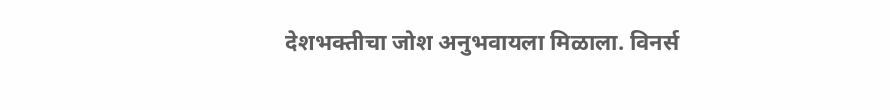देशभक्तीचा जोश अनुभवायला मिळाला. विनर्स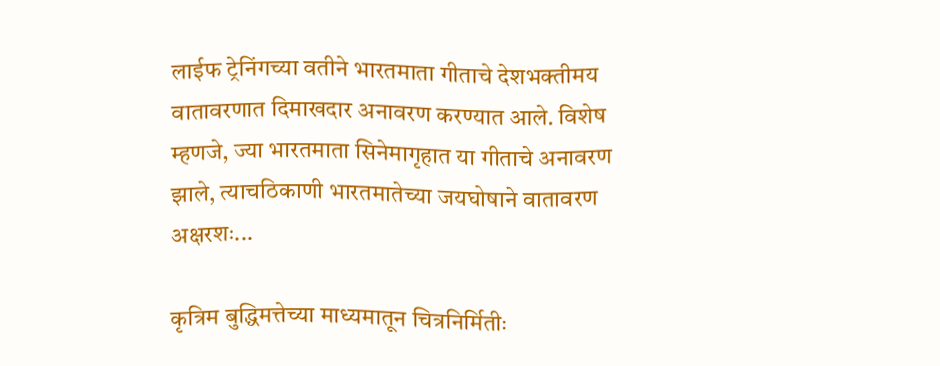लाईफ ट्रेनिंगच्या वतीने भारतमाता गीताचे देशभक्तीमय वातावरणात दिमाखदार अनावरण करण्यात आले. विशेष म्हणजे, ज्या भारतमाता सिनेमागृहात या गीताचे अनावरण झाले, त्याचठिकाणी भारतमातेच्या जयघोषाने वातावरण अक्षरशः...

कृत्रिम बुद्धिमत्तेच्या माध्यमातून चित्रनिर्मितीः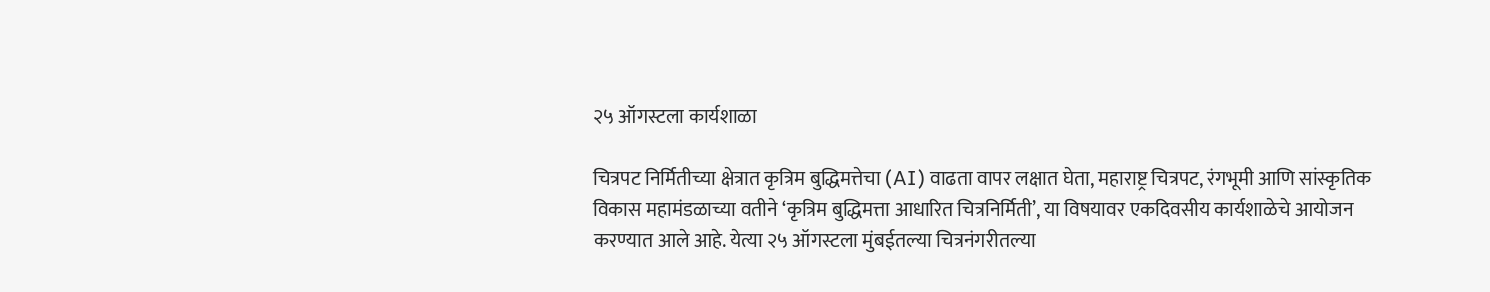२५ ऑगस्टला कार्यशाळा

चित्रपट निर्मितीच्या क्षेत्रात कृत्रिम बुद्धिमत्तेचा (AI) वाढता वापर लक्षात घेता, महाराष्ट्र चित्रपट, रंगभूमी आणि सांस्कृतिक विकास महामंडळाच्या वतीने ‘कृत्रिम बुद्धिमत्ता आधारित चित्रनिर्मिती’, या विषयावर एकदिवसीय कार्यशाळेचे आयोजन करण्यात आले आहे. येत्या २५ ऑगस्टला मुंबईतल्या चित्रनंगरीतल्या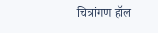चित्रांगण हॉल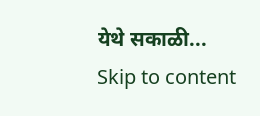येथे सकाळी...
Skip to content